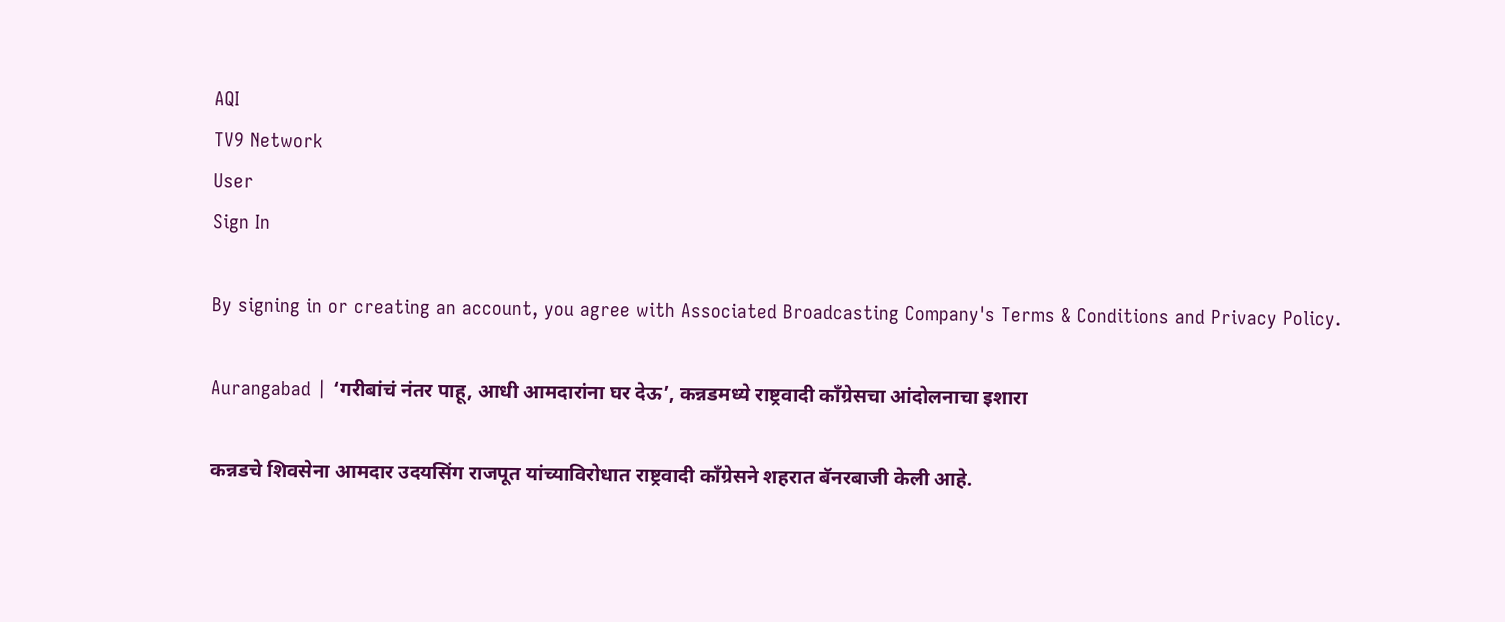AQI
TV9 Network
User
Sign In

By signing in or creating an account, you agree with Associated Broadcasting Company's Terms & Conditions and Privacy Policy.

Aurangabad | ‘गरीबांचं नंतर पाहू, आधी आमदारांना घर देऊ’, कन्नडमध्ये राष्ट्रवादी काँग्रेसचा आंदोलनाचा इशारा

कन्नडचे शिवसेना आमदार उदयसिंग राजपूत यांच्याविरोधात राष्ट्रवादी काँग्रेसने शहरात बॅनरबाजी केली आहे.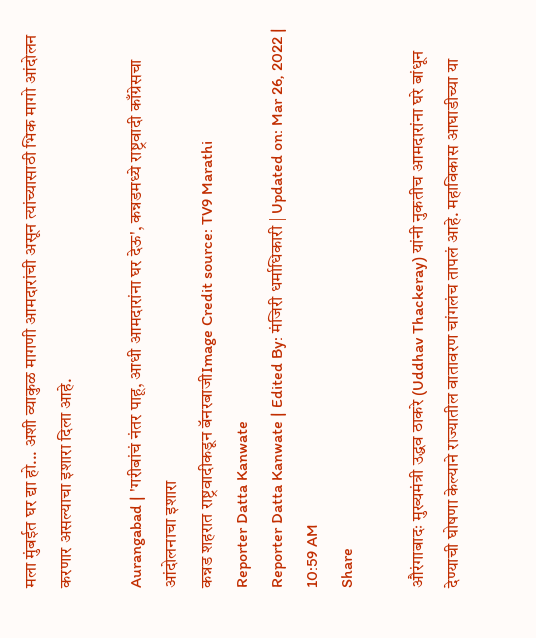मला मुंबईत घर द्या हो... अशी व्याकुळ मागणी आमदारांची असून त्यांच्यासाठी भिक मागो आंदोलन करणार असल्याचा इशारा दिला आहे.

Aurangabad | 'गरीबांचं नंतर पाहू, आधी आमदारांना घर देऊ', कन्नडमध्ये राष्ट्रवादी काँग्रेसचा आंदोलनाचा इशारा
कन्नड शहरात राष्ट्रवादीकडून बॅनरबाजीImage Credit source: TV9 Marathi
Reporter Datta Kanwate
Reporter Datta Kanwate | Edited By: मंजिरी धर्माधिकारी | Updated on: Mar 26, 2022 | 10:59 AM
Share

औरंगाबादः मुख्यमंत्री उद्धव ठाकरे (Uddhav Thackeray) यांनी नुकतीच आमदारांना घरे बांधून देण्याची घोषणा केल्याने राज्यातील वातावरण चांगलंच तापलं आहे. महाविकास आघाडीच्या या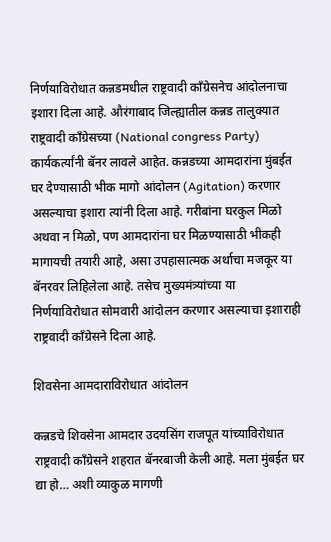निर्णयाविरोधात कन्नडमधील राष्ट्रवादी काँग्रेसनेच आंदोलनाचा इशारा दिला आहे. औरंगाबाद जिल्ह्यातील कन्नड तालुक्यात राष्ट्रवादी काँग्रेसच्या (National congress Party) कार्यकर्त्यांनी बॅनर लावले आहेत. कन्नडच्या आमदारांना मुंबईत घर देण्यासाठी भीक मागो आंदोलन (Agitation) करणार असल्याचा इशारा त्यांनी दिला आहे. गरीबांना घरकुल मिळो अथवा न मिळो, पण आमदारांना घर मिळण्यासाठी भीकही मागायची तयारी आहे, असा उपहासात्मक अर्थाचा मजकूर या बॅनरवर लिहिलेला आहे. तसेच मुख्यमंत्र्यांच्या या निर्णयाविरोधात सोमवारी आंदोलन करणार असल्याचा इशाराही राष्ट्रवादी काँग्रेसने दिला आहे.

शिवसेना आमदाराविरोधात आंदोलन

कन्नडचे शिवसेना आमदार उदयसिंग राजपूत यांच्याविरोधात राष्ट्रवादी काँग्रेसने शहरात बॅनरबाजी केली आहे. मला मुंबईत घर द्या हो… अशी व्याकुळ मागणी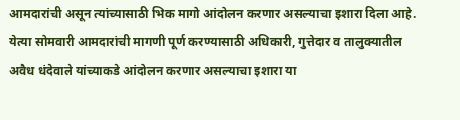आमदारांची असून त्यांच्यासाठी भिक मागो आंदोलन करणार असल्याचा इशारा दिला आहे. येत्या सोमवारी आमदारांची मागणी पूर्ण करण्यासाठी अधिकारी, गुत्तेदार व तालुक्यातील अवैध धंदेवाले यांच्याकडे आंदोलन करणार असल्याचा इशारा या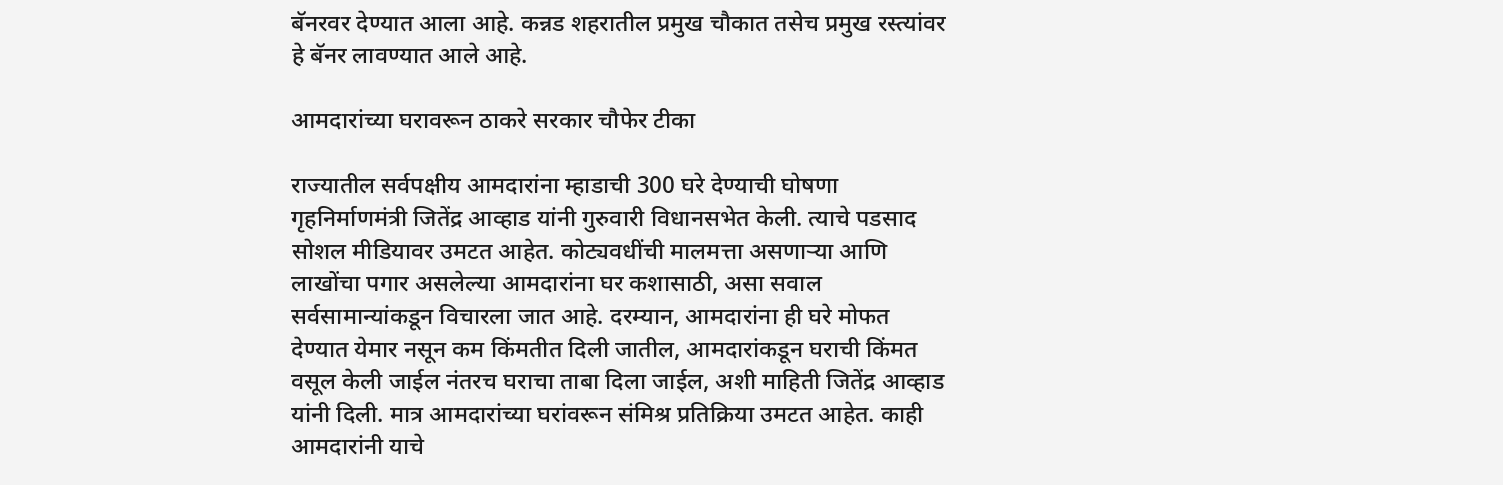बॅनरवर देण्यात आला आहे. कन्नड शहरातील प्रमुख चौकात तसेच प्रमुख रस्त्यांवर हे बॅनर लावण्यात आले आहे.

आमदारांच्या घरावरून ठाकरे सरकार चौफेर टीका

राज्यातील सर्वपक्षीय आमदारांना म्हाडाची 300 घरे देण्याची घोषणा गृहनिर्माणमंत्री जितेंद्र आव्हाड यांनी गुरुवारी विधानसभेत केली. त्याचे पडसाद सोशल मीडियावर उमटत आहेत. कोट्यवधींची मालमत्ता असणाऱ्या आणि लाखोंचा पगार असलेल्या आमदारांना घर कशासाठी, असा सवाल सर्वसामान्यांकडून विचारला जात आहे. दरम्यान, आमदारांना ही घरे मोफत देण्यात येमार नसून कम किंमतीत दिली जातील, आमदारांकडून घराची किंमत वसूल केली जाईल नंतरच घराचा ताबा दिला जाईल, अशी माहिती जितेंद्र आव्हाड यांनी दिली. मात्र आमदारांच्या घरांवरून संमिश्र प्रतिक्रिया उमटत आहेत. काही आमदारांनी याचे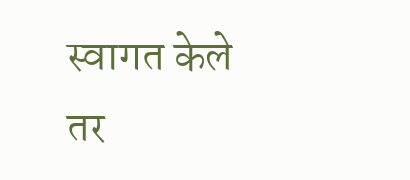स्वागत केले तर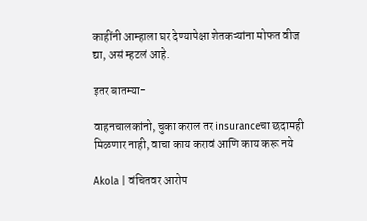काहींनी आम्हाला घर देण्यापेक्षा शेतकऱ्यांना मोफत वीज द्या, असं म्हटलं आहे.

इतर बातम्या-

वाहनचालकांनो, चुका कराल तर insuranceचा छदामही मिळणार नाही, वाचा काय करावं आणि काय करू नये

Akola | वंचितवर आरोप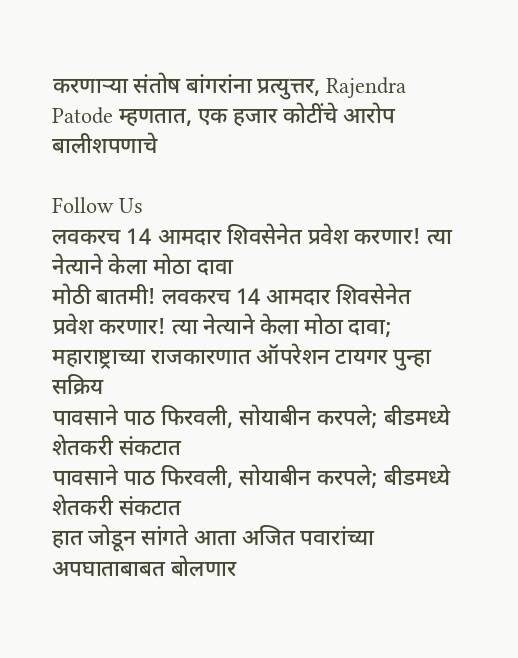करणाऱ्या संतोष बांगरांना प्रत्युत्तर, Rajendra Patode म्हणतात, एक हजार कोटींचे आरोप बालीशपणाचे

Follow Us
लवकरच 14 आमदार शिवसेनेत प्रवेश करणार! त्या नेत्याने केला मोठा दावा
मोठी बातमी! लवकरच 14 आमदार शिवसेनेत प्रवेश करणार! त्या नेत्याने केला मोठा दावा; महाराष्ट्राच्या राजकारणात ऑपरेशन टायगर पुन्हा सक्रिय
पावसाने पाठ फिरवली, सोयाबीन करपले; बीडमध्ये शेतकरी संकटात
पावसाने पाठ फिरवली, सोयाबीन करपले; बीडमध्ये शेतकरी संकटात
हात जोडून सांगते आता अजित पवारांच्या अपघाताबाबत बोलणार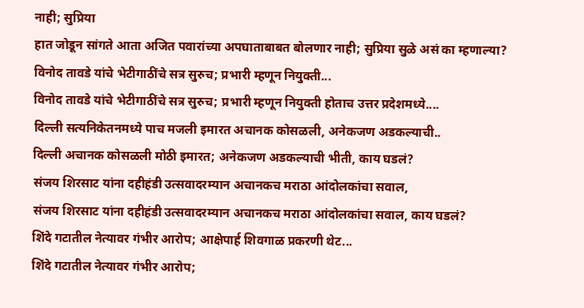नाही; सुप्रिया
हात जोडून सांगते आता अजित पवारांच्या अपघाताबाबत बोलणार नाही; सुप्रिया सुळे असं का म्हणाल्या?
विनोद तावडे यांचे भेटीगाठींचे सत्र सुरुच; प्रभारी म्हणून नियुक्ती...
विनोद तावडे यांचे भेटीगाठींचे सत्र सुरुच; प्रभारी म्हणून नियुक्ती होताच उत्तर प्रदेशमध्ये....
दिल्ली सत्यनिकेतनमध्ये पाच मजली इमारत अचानक कोसळली, अनेकजण अडकल्याची..
दिल्ली अचानक कोसळली मोठी इमारत; अनेकजण अडकल्याची भीती, काय घडलं?
संजय शिरसाट यांना दहीहंडी उत्सवादरम्यान अचानकच मराठा आंदोलकांचा सवाल,
संजय शिरसाट यांना दहीहंडी उत्सवादरम्यान अचानकच मराठा आंदोलकांचा सवाल, काय घडलं?
शिंदे गटातील नेत्यावर गंभीर आरोप; आक्षेपार्ह शिवगाळ प्रकरणी थेट...
शिंदे गटातील नेत्यावर गंभीर आरोप;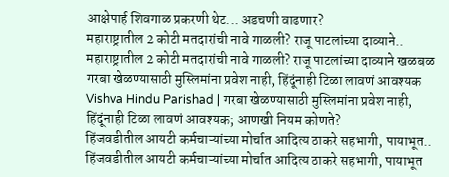आक्षेपार्ह शिवगाळ प्रकरणी थेट... अडचणी वाढणार?
महाराष्ट्रातील 2 कोटी मतदारांची नावे गाळली? राजू पाटलांच्या दाव्याने..
महाराष्ट्रातील 2 कोटी मतदारांची नावे गाळली? राजू पाटलांच्या दाव्याने खळबळ
गरबा खेळण्यासाठी मुस्लिमांना प्रवेश नाही, हिंदूंनाही टिळा लावणं आवश्यक
Vishva Hindu Parishad | गरबा खेळण्यासाठी मुस्लिमांना प्रवेश नाही, हिंदूंनाही टिळा लावणं आवश्यक; आणखी नियम कोणते?
हिंजवडीतील आयटी कर्मचाऱ्यांच्या मोर्चात आदित्य ठाकरे सहभागी, पायाभूत..
हिंजवडीतील आयटी कर्मचाऱ्यांच्या मोर्चात आदित्य ठाकरे सहभागी, पायाभूत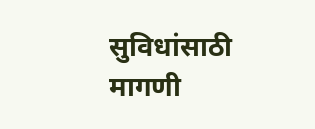सुविधांसाठी मागणी